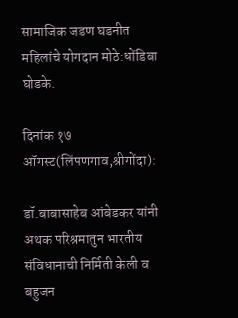सामाजिक जडण घडनीत महिलांचे योगदान मोठे:धोंडिबा घोडके.

दिनांक १७ ऑगस्ट(लिंपणगाव,श्रीगोंदा):

डॉ.बाबासाहेब आंबेडकर यांनी अथक परिश्रमातुन भारतीय संविधानाची निर्मिती केली व बहुजन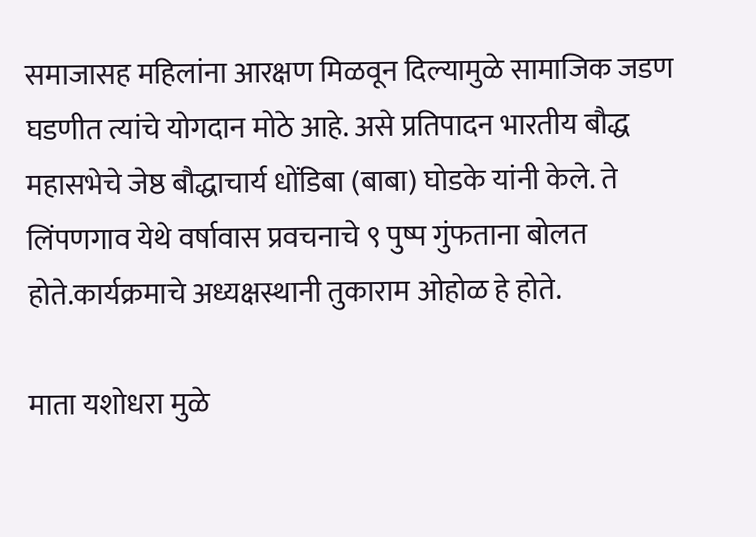समाजासह महिलांना आरक्षण मिळवून दिल्यामुळे सामाजिक जडण घडणीत त्यांचे योगदान मोठे आहे. असे प्रतिपादन भारतीय बौद्ध महासभेचे जेष्ठ बौद्धाचार्य धोंडिबा (बाबा) घोडके यांनी केले. ते लिंपणगाव येथे वर्षावास प्रवचनाचे ९ पुष्प गुंफताना बोलत होते.कार्यक्रमाचे अध्यक्षस्थानी तुकाराम ओहोळ हे होते.

माता यशोधरा मुळे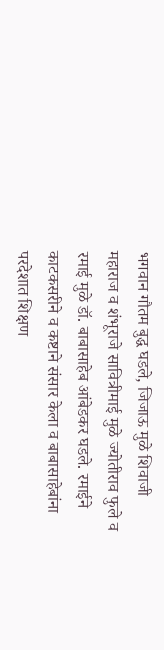भगवान गौतम बुद्ध घडले, जिजाऊ मुळे शिवाजी महाराज व शंभूराजे सावित्रीमाई मुळे ज्योतीराव फुले व रमाई मुळे डॉ. बाबासाहेब आंबेडकर घडले. रमाईने काटकसरीने व कष्टाने संसार केला व बाबासाहेबांना परदेशात शिक्षण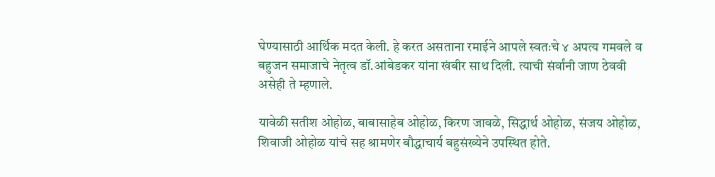घेण्यासाठी आर्थिक मदत केली. हे करत असताना रमाईने आपले स्वतःचे ४ अपत्य गमवले व बहुजन समाजाचे नेतृत्व डॉ.आंबेडकर यांना खंबीर साथ दिली. त्याची संर्वांनी जाण ठेववी असेही ते म्हणाले.

यावेळी सतीश ओहोळ, बाबासाहेब ओहोळ, किरण जावळे, सिद्धार्थ ओहोळ, संजय ओहोळ, शिवाजी ओहोळ यांचे सह श्रामणेर बौद्धाचार्य बहुसंख्येने उपस्थित होते.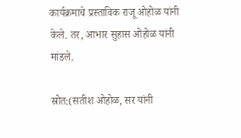कार्यक्रमाचे प्रस्ताविक राजू ओहोळ यांनी केले. तर, आभार सुहास ओहोळ यांनी मांडले.

स्रोत:(सतीश ओहोळ, सर यांनी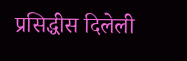प्रसिद्धीस दिलेली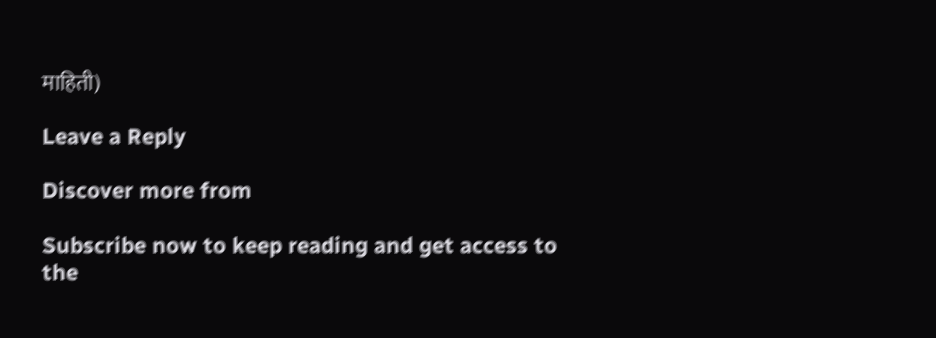माहिती)

Leave a Reply

Discover more from

Subscribe now to keep reading and get access to the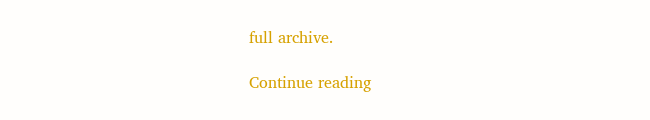full archive.

Continue reading